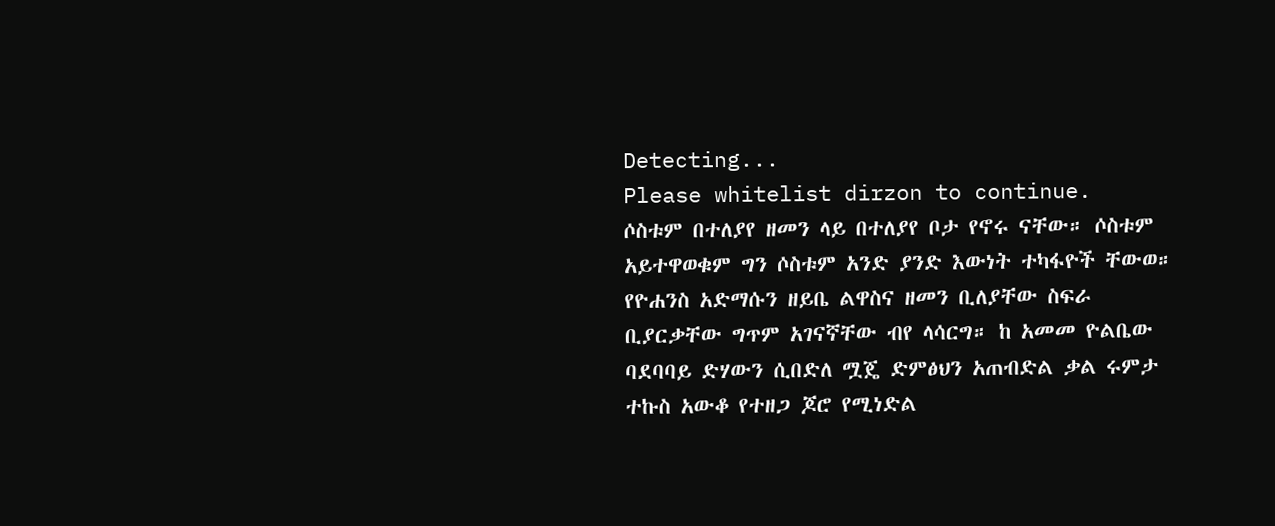Detecting...
Please whitelist dirzon to continue.
ሶስቱም በተለያየ ዘመን ላይ በተለያየ ቦታ የኖሩ ናቸው። ሶስቱም አይተዋወቁም ግን ሶስቱም አንድ ያንድ እውነት ተካፋዮች ቸውወ። የዮሐንስ አድማሱን ዘይቤ ልዋስና ዘመን ቢለያቸው ስፍራ ቢያርቃቸው ግጥም አገናኛቸው ብየ ላሳርግ። ከ አመመ ዮልቤው ባደባባይ ድሃውን ሲበድለ ሟጄ ድምፅህን አጠብድል ቃል ሩምታ ተኩስ አውቆ የተዘጋ ጆሮ የሚነድል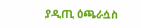ያዲጢ ዕጫራሷስ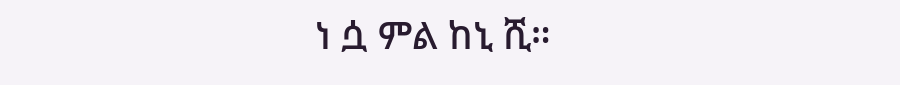ነ ሷ ምል ከኒ ሺ።